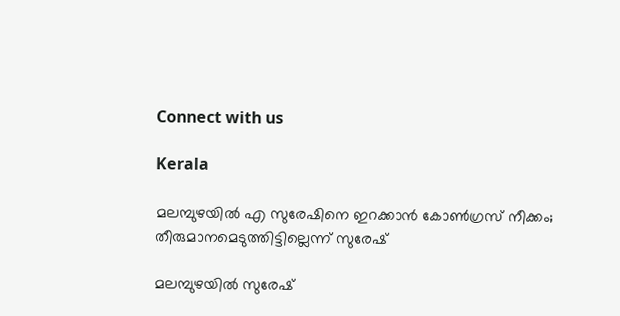Connect with us

Kerala

മലമ്പുഴയിൽ എ സുരേഷിനെ ഇറക്കാൻ കോൺഗ്രസ് നീക്കം; തീരുമാനമെടുത്തിട്ടില്ലെന്ന് സുരേഷ്

മലമ്പുഴയില്‍ സുരേഷ്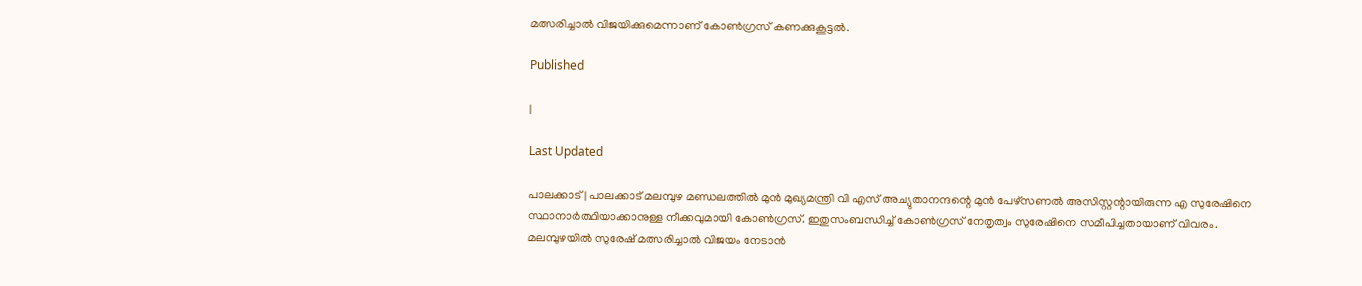മത്സരിച്ചാല്‍ വിജയിക്കുമെന്നാണ് കോണ്‍ഗ്രസ് കണക്കുകൂട്ടല്‍.

Published

|

Last Updated

പാലക്കാട്| പാലക്കാട് മലമ്പുഴ മണ്ഡലത്തിൽ മുൻ മുഖ്യമന്ത്രി വി എസ് അച്യുതാനന്ദന്റെ മുൻ പേഴ്സണൽ അസിസ്റ്റന്റായിരുന്ന എ സുരേഷിനെ സ്ഥാനാർത്ഥിയാക്കാനുള്ള നീക്കവുമായി കോൺഗ്രസ്. ഇതുസംബന്ധിച്ച് കോൺഗ്രസ് നേതൃത്വം സുരേഷിനെ സമീപിച്ചതായാണ് വിവരം. മലമ്പുഴയിൽ സുരേഷ് മത്സരിച്ചാൽ വിജയം നേടാൻ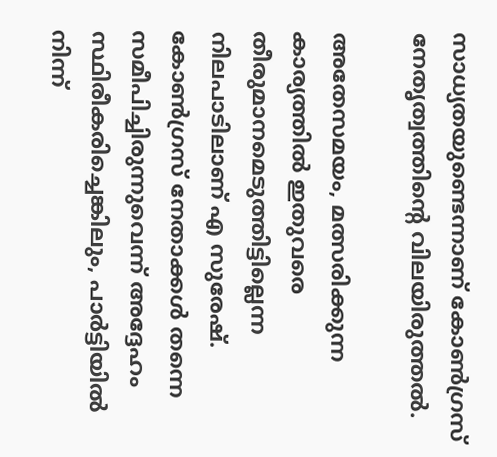സാധ്യതയുണ്ടെന്നാണ് കോൺഗ്രസ് നേതൃത്വത്തിന്റെ വിലയിരുത്തൽ.

അതേസമയം, മത്സരിക്കുന്ന കാര്യത്തിൽ ഇതുവരെ തീരുമാനമെടുത്തിട്ടില്ലെന്ന നിലപാടിലാണ് എ സുരേഷ്. കോൺഗ്രസ് നേതാക്കൾ തന്നെ സമീപിച്ചിരുന്നുവെന്ന് അദ്ദേഹം സ്ഥിരീകരിച്ചെങ്കിലും, പാർട്ടിയിൽ നിന്ന്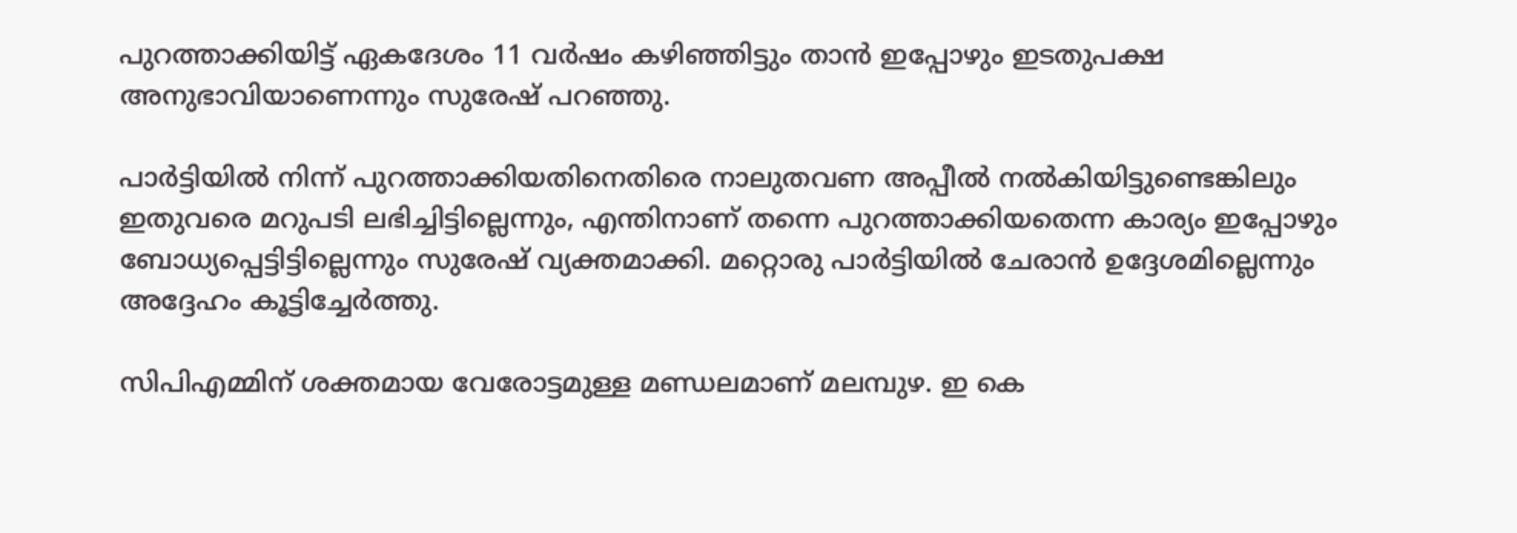പുറത്താക്കിയിട്ട് ഏകദേശം 11 വർഷം കഴിഞ്ഞിട്ടും താൻ ഇപ്പോഴും ഇടതുപക്ഷ അനുഭാവിയാണെന്നും സുരേഷ് പറഞ്ഞു.

പാർട്ടിയിൽ നിന്ന് പുറത്താക്കിയതിനെതിരെ നാലുതവണ അപ്പീൽ നൽകിയിട്ടുണ്ടെങ്കിലും ഇതുവരെ മറുപടി ലഭിച്ചിട്ടില്ലെന്നും, എന്തിനാണ് തന്നെ പുറത്താക്കിയതെന്ന കാര്യം ഇപ്പോഴും ബോധ്യപ്പെട്ടിട്ടില്ലെന്നും സുരേഷ് വ്യക്തമാക്കി. മറ്റൊരു പാർട്ടിയിൽ ചേരാൻ ഉദ്ദേശമില്ലെന്നും അദ്ദേഹം കൂട്ടിച്ചേർത്തു.

സിപിഎമ്മിന് ശക്തമായ വേരോട്ടമുള്ള മണ്ഡലമാണ് മലമ്പുഴ. ഇ കെ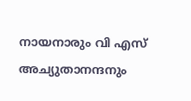നായനാരും വി എസ് അച്യുതാനന്ദനും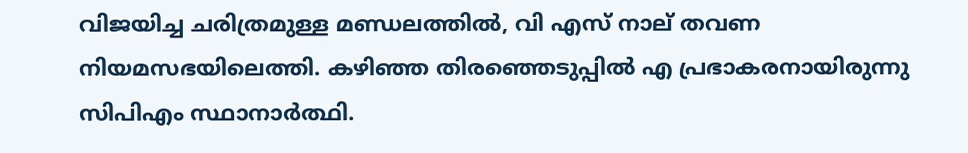വിജയിച്ച ചരിത്രമുള്ള മണ്ഡലത്തിൽ, വി എസ് നാല് തവണ നിയമസഭയിലെത്തി. കഴിഞ്ഞ തിരഞ്ഞെടുപ്പിൽ എ പ്രഭാകരനായിരുന്നു സിപിഎം സ്ഥാനാർത്ഥി.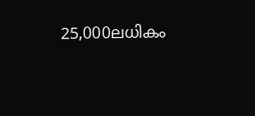25,000ലധികം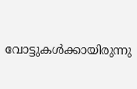വോട്ടുകൾക്കായിരുന്നു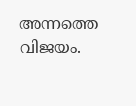അന്നത്തെ വിജയം.